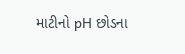માટીનો pH છોડના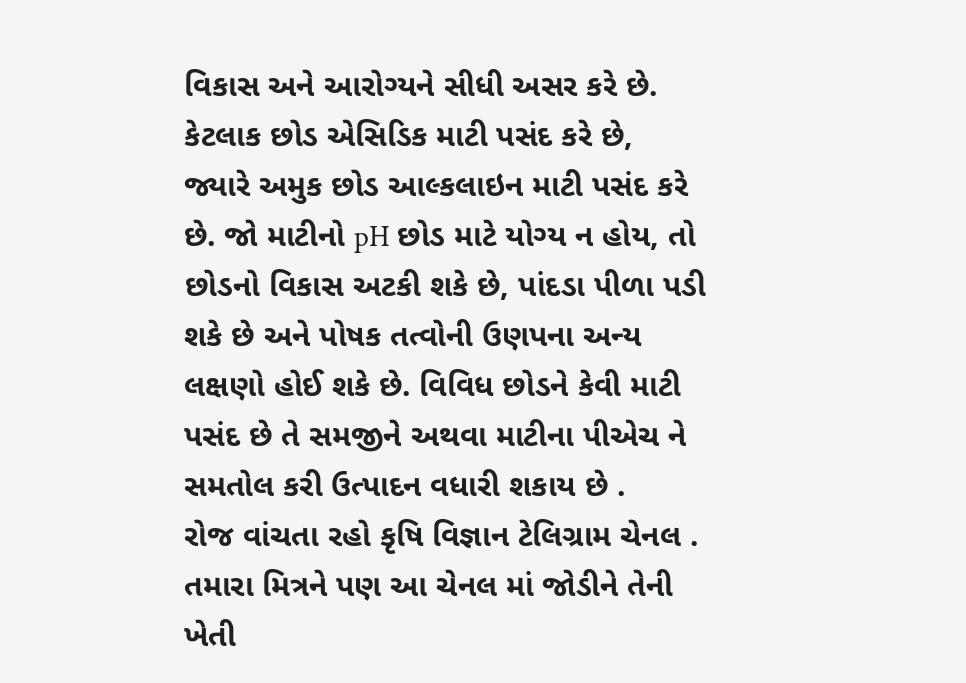વિકાસ અને આરોગ્યને સીધી અસર કરે છે. કેટલાક છોડ એસિડિક માટી પસંદ કરે છે, જ્યારે અમુક છોડ આલ્કલાઇન માટી પસંદ કરે છે. જો માટીનો pH છોડ માટે યોગ્ય ન હોય, તો છોડનો વિકાસ અટકી શકે છે, પાંદડા પીળા પડી શકે છે અને પોષક તત્વોની ઉણપના અન્ય લક્ષણો હોઈ શકે છે. વિવિધ છોડને કેવી માટી પસંદ છે તે સમજીને અથવા માટીના પીએચ ને સમતોલ કરી ઉત્પાદન વધારી શકાય છે .
રોજ વાંચતા રહો કૃષિ વિજ્ઞાન ટેલિગ્રામ ચેનલ . તમારા મિત્રને પણ આ ચેનલ માં જોડીને તેની ખેતી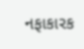નફાકારક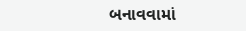બનાવવામાં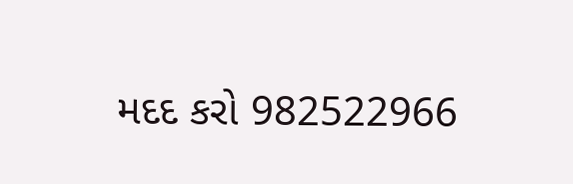મદદ કરો 982522966